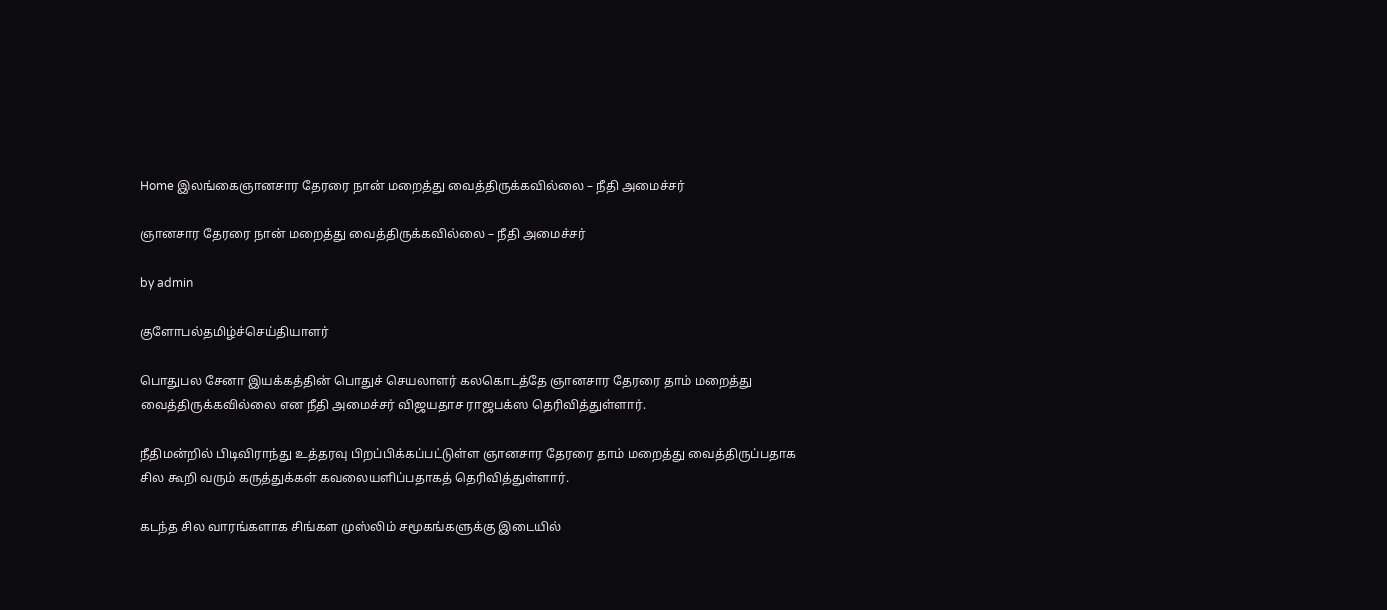Home இலங்கைஞானசார தேரரை நான் மறைத்து வைத்திருக்கவில்லை – நீதி அமைச்சர்

ஞானசார தேரரை நான் மறைத்து வைத்திருக்கவில்லை – நீதி அமைச்சர்

by admin

குளோபல்தமிழ்ச்செய்தியாளர்

பொதுபல சேனா இயக்கத்தின் பொதுச் செயலாளர் கலகொடத்தே ஞானசார தேரரை தாம் மறைத்து வைத்திருக்கவில்லை என நீதி அமைச்சர் விஜயதாச ராஜபக்ஸ தெரிவித்துள்ளார்.

நீதிமன்றில் பிடிவிராந்து உத்தரவு பிறப்பிக்கப்பட்டுள்ள ஞானசார தேரரை தாம் மறைத்து வைத்திருப்பதாக சில கூறி வரும் கருத்துக்கள் கவலையளிப்பதாகத் தெரிவித்துள்ளார்.

கடந்த சில வாரங்களாக சிங்கள முஸ்லிம் சமூகங்களுக்கு இடையில்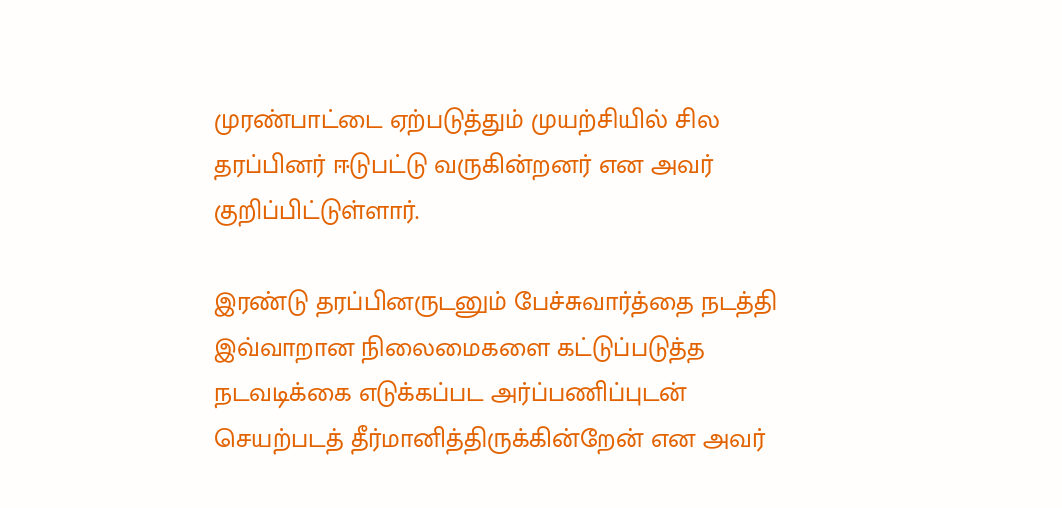முரண்பாட்டை ஏற்படுத்தும் முயற்சியில் சில தரப்பினர் ஈடுபட்டு வருகின்றனர் என அவர் குறிப்பிட்டுள்ளார்.

இரண்டு தரப்பினருடனும் பேச்சுவார்த்தை நடத்தி இவ்வாறான நிலைமைகளை கட்டுப்படுத்த நடவடிக்கை எடுக்கப்பட அர்ப்பணிப்புடன் செயற்படத் தீர்மானித்திருக்கின்றேன் என அவர்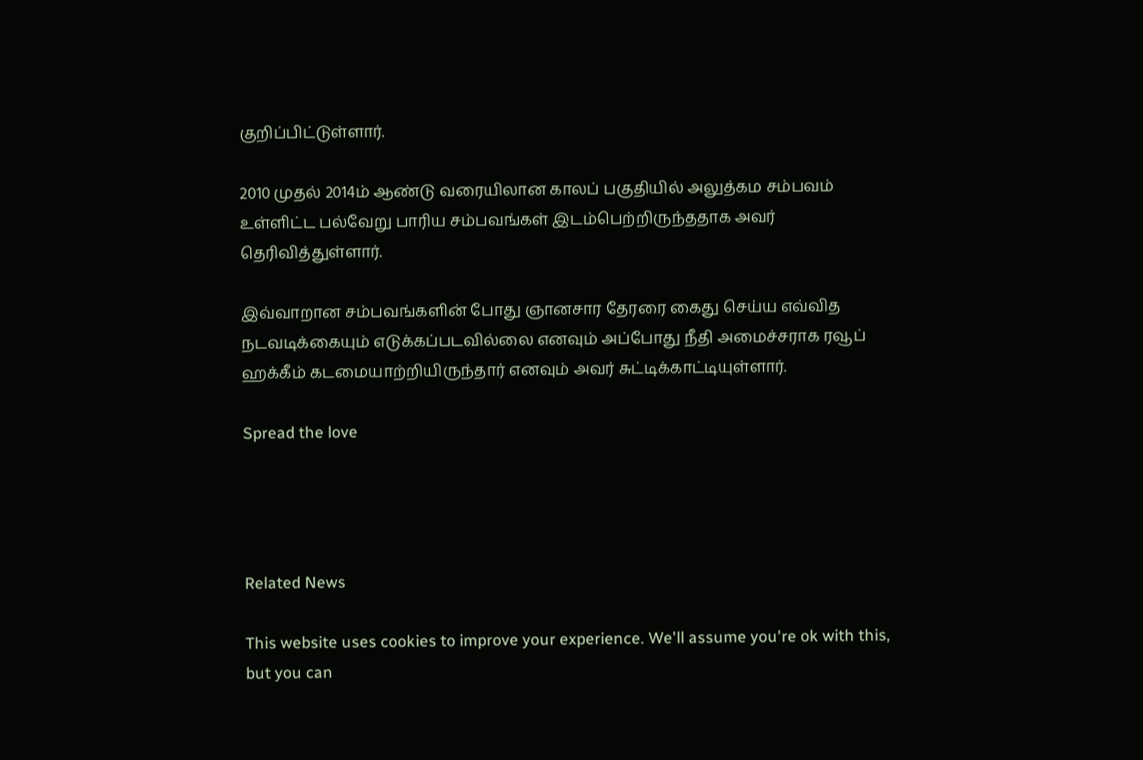குறிப்பிட்டுள்ளார்.

2010 முதல் 2014ம் ஆண்டு வரையிலான காலப் பகுதியில் அலுத்கம சம்பவம் உள்ளிட்ட பல்வேறு பாரிய சம்பவங்கள் இடம்பெற்றிருந்ததாக அவர் தெரிவித்துள்ளார்.

இவ்வாறான சம்பவங்களின் போது ஞானசார தேரரை கைது செய்ய எவ்வித நடவடிக்கையும் எடுக்கப்படவில்லை எனவும் அப்போது நீதி அமைச்சராக ரவூப் ஹக்கீம் கடமையாற்றியிருந்தார் எனவும் அவர் சுட்டிக்காட்டியுள்ளார்.

Spread the love




Related News

This website uses cookies to improve your experience. We'll assume you're ok with this, but you can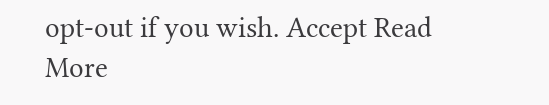opt-out if you wish. Accept Read More